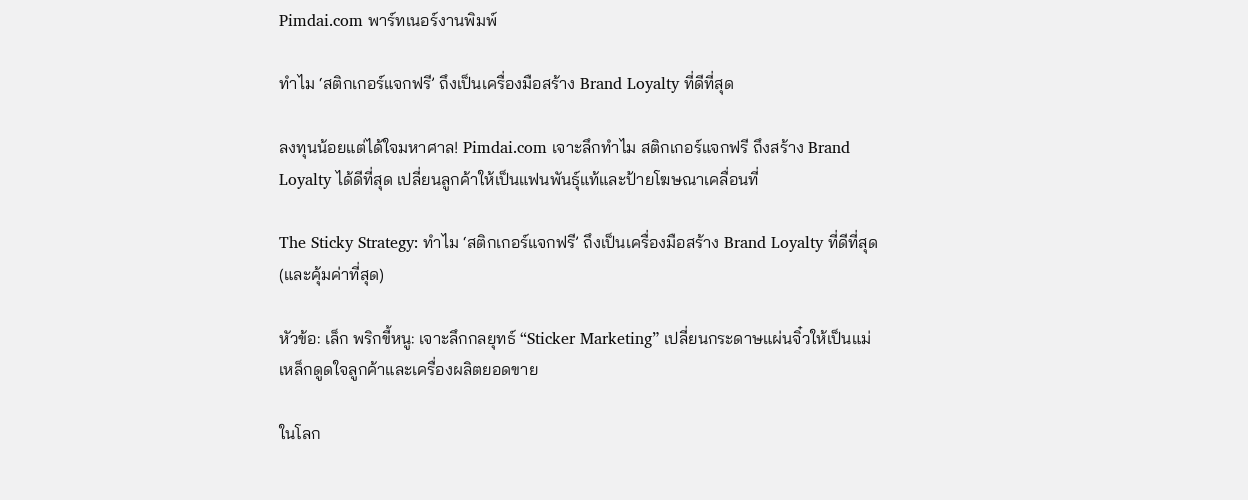Pimdai.com พาร์ทเนอร์งานพิมพ์

ทำไม ‘สติกเกอร์แจกฟรี’ ถึงเป็นเครื่องมือสร้าง Brand Loyalty ที่ดีที่สุด

ลงทุนน้อยแต่ได้ใจมหาศาล! Pimdai.com เจาะลึกทำไม สติกเกอร์แจกฟรี ถึงสร้าง Brand Loyalty ได้ดีที่สุด เปลี่ยนลูกค้าให้เป็นแฟนพันธุ์แท้และป้ายโฆษณาเคลื่อนที่

The Sticky Strategy: ทำไม ‘สติกเกอร์แจกฟรี’ ถึงเป็นเครื่องมือสร้าง Brand Loyalty ที่ดีที่สุด (และคุ้มค่าที่สุด)

หัวข้อ: เล็ก พริกขี้หนู: เจาะลึกกลยุทธ์ “Sticker Marketing” เปลี่ยนกระดาษแผ่นจิ๋วให้เป็นแม่เหล็กดูดใจลูกค้าและเครื่องผลิตยอดขาย

ในโลก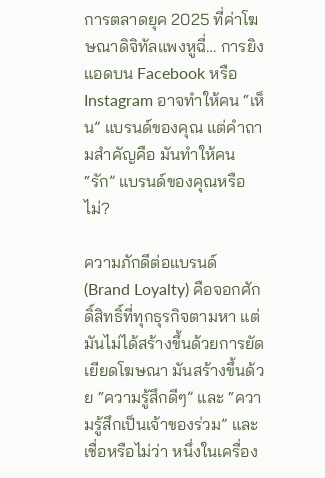การตลาดยุค 2025 ที่ค่าโฆษณาดิจิทัลแพงหูฉี่… การยิงแอดบน Facebook หรือ Instagram อาจทำให้คน “เห็น” แบรนด์ของคุณ แต่คำถามสำคัญคือ มันทำให้คน “รัก” แบรนด์ของคุณหรือไม่?

ความภักดีต่อแบรนด์ (Brand Loyalty) คือจอกศักดิ์สิทธิ์ที่ทุกธุรกิจตามหา แต่มันไม่ได้สร้างขึ้นด้วยการยัดเยียดโฆษณา มันสร้างขึ้นด้วย “ความรู้สึกดีๆ” และ “ความรู้สึกเป็นเจ้าของร่วม” และเชื่อหรือไม่ว่า หนึ่งในเครื่อง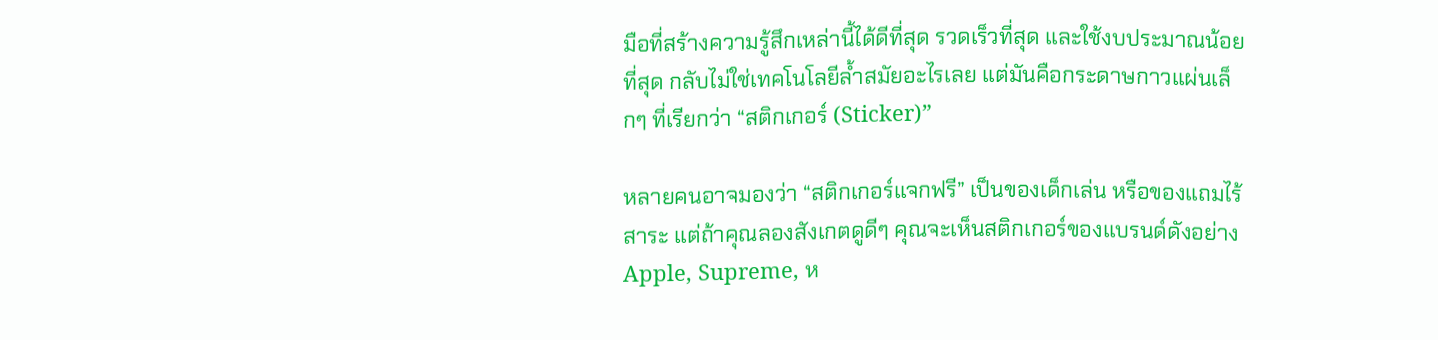มือที่สร้างความรู้สึกเหล่านี้ได้ดีที่สุด รวดเร็วที่สุด และใช้งบประมาณน้อยที่สุด กลับไม่ใช่เทคโนโลยีล้ำสมัยอะไรเลย แต่มันคือกระดาษกาวแผ่นเล็กๆ ที่เรียกว่า “สติกเกอร์ (Sticker)”

หลายคนอาจมองว่า “สติกเกอร์แจกฟรี” เป็นของเด็กเล่น หรือของแถมไร้สาระ แต่ถ้าคุณลองสังเกตดูดีๆ คุณจะเห็นสติกเกอร์ของแบรนด์ดังอย่าง Apple, Supreme, ห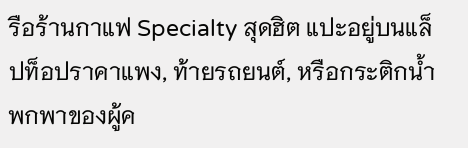รือร้านกาแฟ Specialty สุดฮิต แปะอยู่บนแล็ปท็อปราคาแพง, ท้ายรถยนต์, หรือกระติกน้ำพกพาของผู้ค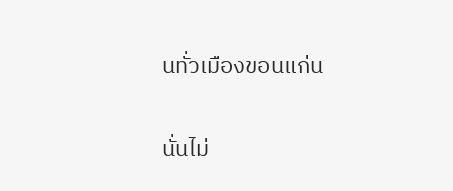นทั่วเมืองขอนแก่น

นั่นไม่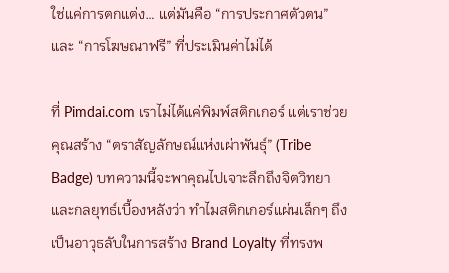ใช่แค่การตกแต่ง… แต่มันคือ “การประกาศตัวตน” และ “การโฆษณาฟรี” ที่ประเมินค่าไม่ได้

ที่ Pimdai.com เราไม่ได้แค่พิมพ์สติกเกอร์ แต่เราช่วยคุณสร้าง “ตราสัญลักษณ์แห่งเผ่าพันธุ์” (Tribe Badge) บทความนี้จะพาคุณไปเจาะลึกถึงจิตวิทยาและกลยุทธ์เบื้องหลังว่า ทำไมสติกเกอร์แผ่นเล็กๆ ถึงเป็นอาวุธลับในการสร้าง Brand Loyalty ที่ทรงพ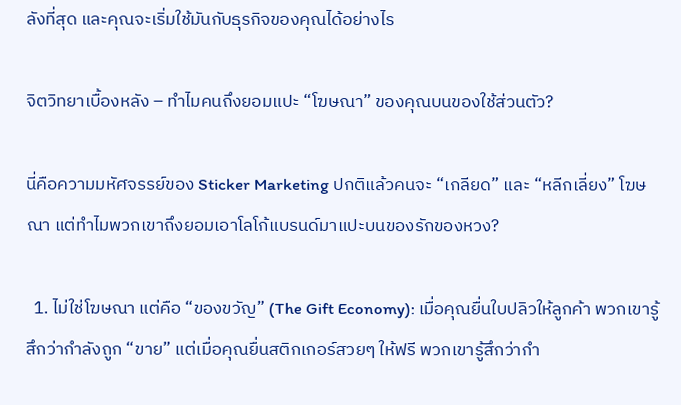ลังที่สุด และคุณจะเริ่มใช้มันกับธุรกิจของคุณได้อย่างไร

จิตวิทยาเบื้องหลัง – ทำไมคนถึงยอมแปะ “โฆษณา” ของคุณบนของใช้ส่วนตัว?

นี่คือความมหัศจรรย์ของ Sticker Marketing ปกติแล้วคนจะ “เกลียด” และ “หลีกเลี่ยง” โฆษณา แต่ทำไมพวกเขาถึงยอมเอาโลโก้แบรนด์มาแปะบนของรักของหวง?

  1. ไม่ใช่โฆษณา แต่คือ “ของขวัญ” (The Gift Economy): เมื่อคุณยื่นใบปลิวให้ลูกค้า พวกเขารู้สึกว่ากำลังถูก “ขาย” แต่เมื่อคุณยื่นสติกเกอร์สวยๆ ให้ฟรี พวกเขารู้สึกว่ากำ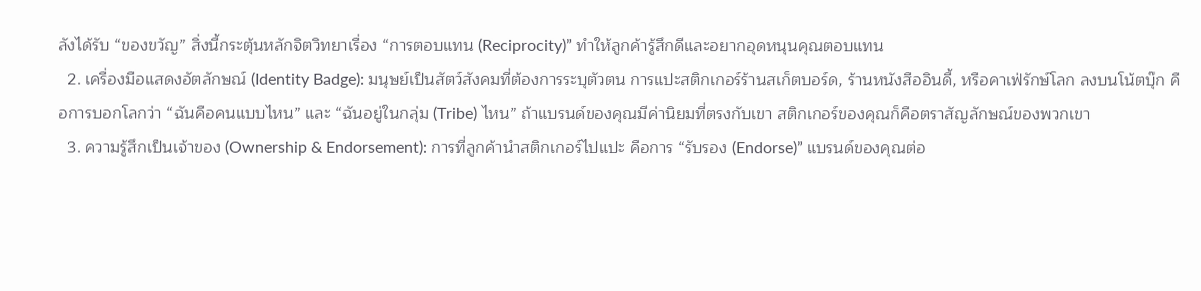ลังได้รับ “ของขวัญ” สิ่งนี้กระตุ้นหลักจิตวิทยาเรื่อง “การตอบแทน (Reciprocity)” ทำให้ลูกค้ารู้สึกดีและอยากอุดหนุนคุณตอบแทน
  2. เครื่องมือแสดงอัตลักษณ์ (Identity Badge): มนุษย์เป็นสัตว์สังคมที่ต้องการระบุตัวตน การแปะสติกเกอร์ร้านสเก็ตบอร์ด, ร้านหนังสืออินดี้, หรือคาเฟ่รักษ์โลก ลงบนโน้ตบุ๊ก คือการบอกโลกว่า “ฉันคือคนแบบไหน” และ “ฉันอยู่ในกลุ่ม (Tribe) ไหน” ถ้าแบรนด์ของคุณมีค่านิยมที่ตรงกับเขา สติกเกอร์ของคุณก็คือตราสัญลักษณ์ของพวกเขา
  3. ความรู้สึกเป็นเจ้าของ (Ownership & Endorsement): การที่ลูกค้านำสติกเกอร์ไปแปะ คือการ “รับรอง (Endorse)” แบรนด์ของคุณต่อ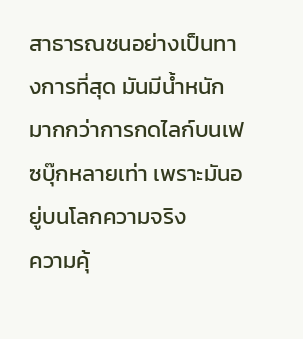สาธารณชนอย่างเป็นทางการที่สุด มันมีน้ำหนักมากกว่าการกดไลก์บนเฟซบุ๊กหลายเท่า เพราะมันอยู่บนโลกความจริง
ความคุ้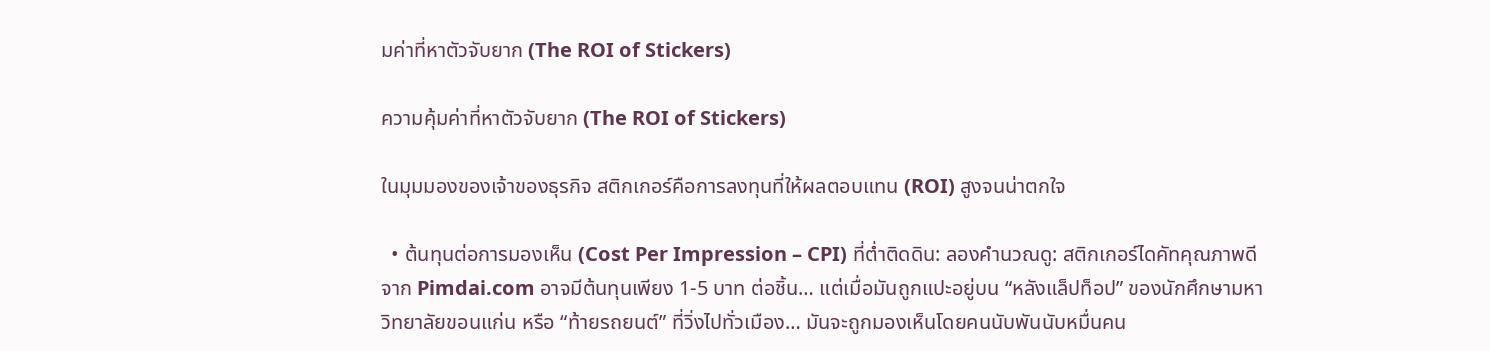มค่าที่หาตัวจับยาก (The ROI of Stickers)

ความคุ้มค่าที่หาตัวจับยาก (The ROI of Stickers)

ในมุมมองของเจ้าของธุรกิจ สติกเกอร์คือการลงทุนที่ให้ผลตอบแทน (ROI) สูงจนน่าตกใจ

  • ต้นทุนต่อการมองเห็น (Cost Per Impression – CPI) ที่ต่ำติดดิน: ลองคำนวณดู: สติกเกอร์ไดคัทคุณภาพดีจาก Pimdai.com อาจมีต้นทุนเพียง 1-5 บาท ต่อชิ้น… แต่เมื่อมันถูกแปะอยู่บน “หลังแล็ปท็อป” ของนักศึกษามหาวิทยาลัยขอนแก่น หรือ “ท้ายรถยนต์” ที่วิ่งไปทั่วเมือง… มันจะถูกมองเห็นโดยคนนับพันนับหมื่นคน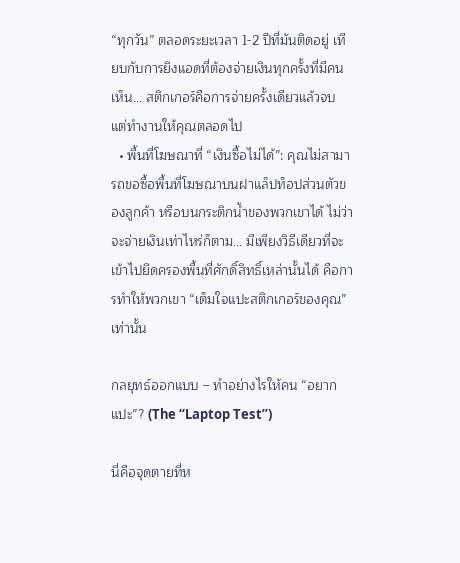“ทุกวัน” ตลอดระยะเวลา 1-2 ปีที่มันติดอยู่ เทียบกับการยิงแอดที่ต้องจ่ายเงินทุกครั้งที่มีคนเห็น… สติกเกอร์คือการจ่ายครั้งเดียวแล้วจบ แต่ทำงานให้คุณตลอดไป
  • พื้นที่โฆษณาที่ “เงินซื้อไม่ได้”: คุณไม่สามารถขอซื้อพื้นที่โฆษณาบนฝาแล็ปท็อปส่วนตัวของลูกค้า หรือบนกระติกน้ำของพวกเขาได้ ไม่ว่าจะจ่ายเงินเท่าไหร่ก็ตาม… มีเพียงวิธีเดียวที่จะเข้าไปยึดครองพื้นที่ศักดิ์สิทธิ์เหล่านั้นได้ คือการทำให้พวกเขา “เต็มใจแปะสติกเกอร์ของคุณ” เท่านั้น

กลยุทธ์ออกแบบ – ทำอย่างไรให้คน “อยากแปะ”? (The “Laptop Test”)

นี่คือจุดตายที่ห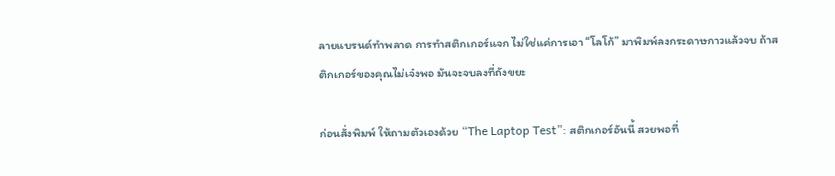ลายแบรนด์ทำพลาด การทำสติกเกอร์แจก ไม่ใช่แค่การเอา “โลโก้” มาพิมพ์ลงกระดาษกาวแล้วจบ ถ้าสติกเกอร์ของคุณไม่เจ๋งพอ มันจะจบลงที่ถังขยะ

ก่อนสั่งพิมพ์ ให้ถามตัวเองด้วย “The Laptop Test”: สติกเกอร์อันนี้ สวยพอที่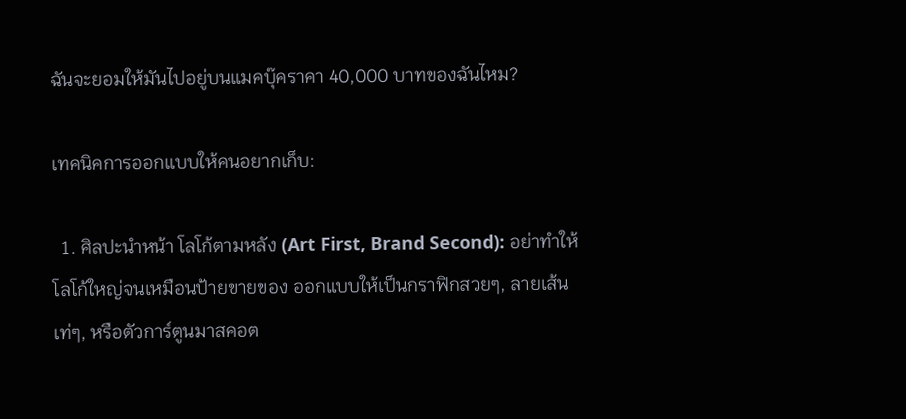ฉันจะยอมให้มันไปอยู่บนแมคบุ๊คราคา 40,000 บาทของฉันไหม?

เทคนิคการออกแบบให้คนอยากเก็บ:

  1. ศิลปะนำหน้า โลโก้ตามหลัง (Art First, Brand Second): อย่าทำให้โลโก้ใหญ่จนเหมือนป้ายขายของ ออกแบบให้เป็นกราฟิกสวยๆ, ลายเส้นเท่ๆ, หรือตัวการ์ตูนมาสคอต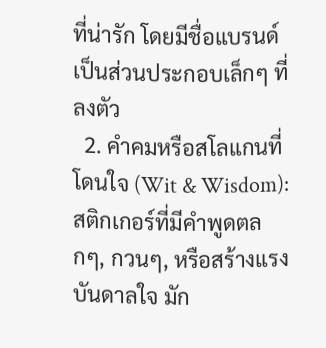ที่น่ารัก โดยมีชื่อแบรนด์เป็นส่วนประกอบเล็กๆ ที่ลงตัว
  2. คำคมหรือสโลแกนที่โดนใจ (Wit & Wisdom): สติกเกอร์ที่มีคำพูดตลกๆ, กวนๆ, หรือสร้างแรงบันดาลใจ มัก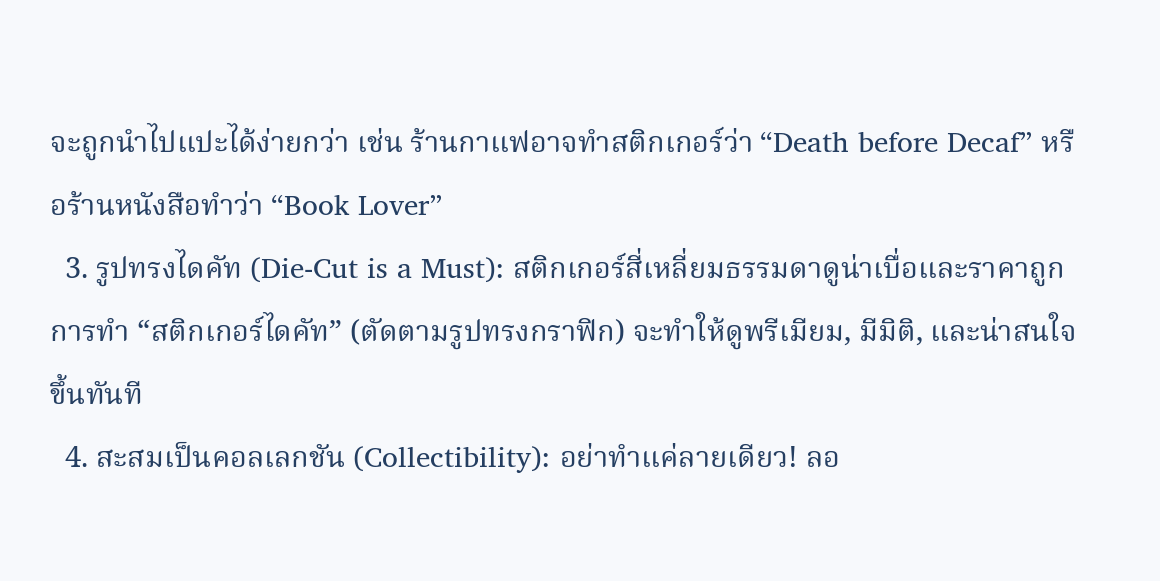จะถูกนำไปแปะได้ง่ายกว่า เช่น ร้านกาแฟอาจทำสติกเกอร์ว่า “Death before Decaf” หรือร้านหนังสือทำว่า “Book Lover”
  3. รูปทรงไดคัท (Die-Cut is a Must): สติกเกอร์สี่เหลี่ยมธรรมดาดูน่าเบื่อและราคาถูก การทำ “สติกเกอร์ไดคัท” (ตัดตามรูปทรงกราฟิก) จะทำให้ดูพรีเมียม, มีมิติ, และน่าสนใจขึ้นทันที
  4. สะสมเป็นคอลเลกชัน (Collectibility): อย่าทำแค่ลายเดียว! ลอ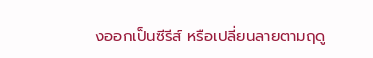งออกเป็นซีรีส์ หรือเปลี่ยนลายตามฤดู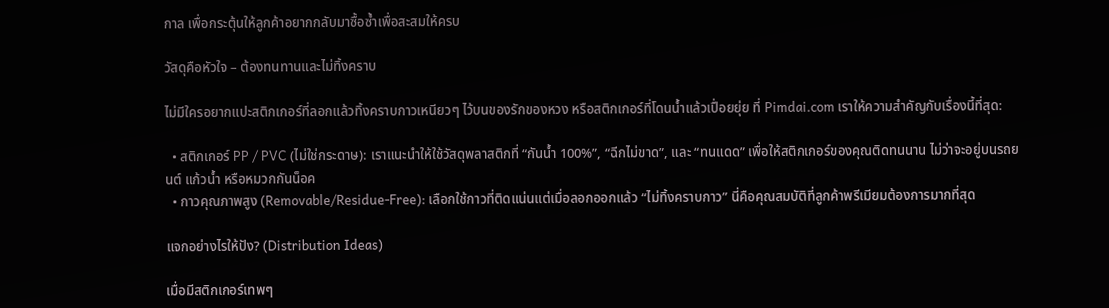กาล เพื่อกระตุ้นให้ลูกค้าอยากกลับมาซื้อซ้ำเพื่อสะสมให้ครบ

วัสดุคือหัวใจ – ต้องทนทานและไม่ทิ้งคราบ

ไม่มีใครอยากแปะสติกเกอร์ที่ลอกแล้วทิ้งคราบกาวเหนียวๆ ไว้บนของรักของหวง หรือสติกเกอร์ที่โดนน้ำแล้วเปื่อยยุ่ย ที่ Pimdai.com เราให้ความสำคัญกับเรื่องนี้ที่สุด:

  • สติกเกอร์ PP / PVC (ไม่ใช่กระดาษ): เราแนะนำให้ใช้วัสดุพลาสติกที่ “กันน้ำ 100%”, “ฉีกไม่ขาด”, และ “ทนแดด” เพื่อให้สติกเกอร์ของคุณติดทนนาน ไม่ว่าจะอยู่บนรถยนต์ แก้วน้ำ หรือหมวกกันน็อค
  • กาวคุณภาพสูง (Removable/Residue-Free): เลือกใช้กาวที่ติดแน่นแต่เมื่อลอกออกแล้ว “ไม่ทิ้งคราบกาว” นี่คือคุณสมบัติที่ลูกค้าพรีเมียมต้องการมากที่สุด

แจกอย่างไรให้ปัง? (Distribution Ideas)

เมื่อมีสติกเกอร์เทพๆ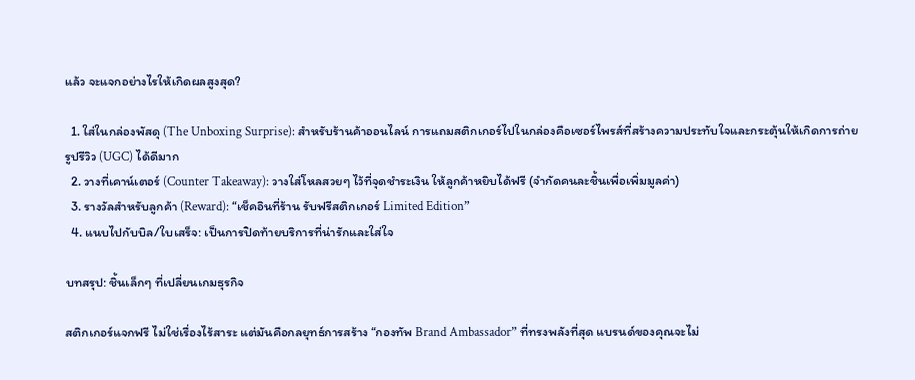แล้ว จะแจกอย่างไรให้เกิดผลสูงสุด?

  1. ใส่ในกล่องพัสดุ (The Unboxing Surprise): สำหรับร้านค้าออนไลน์ การแถมสติกเกอร์ไปในกล่องคือเซอร์ไพรส์ที่สร้างความประทับใจและกระตุ้นให้เกิดการถ่ายรูปรีวิว (UGC) ได้ดีมาก
  2. วางที่เคาน์เตอร์ (Counter Takeaway): วางใส่โหลสวยๆ ไว้ที่จุดชำระเงิน ให้ลูกค้าหยิบได้ฟรี (จำกัดคนละชิ้นเพื่อเพิ่มมูลค่า)
  3. รางวัลสำหรับลูกค้า (Reward): “เช็คอินที่ร้าน รับฟรีสติกเกอร์ Limited Edition”
  4. แนบไปกับบิล/ใบเสร็จ: เป็นการปิดท้ายบริการที่น่ารักและใส่ใจ

บทสรุป: ชิ้นเล็กๆ ที่เปลี่ยนเกมธุรกิจ

สติกเกอร์แจกฟรี ไม่ใช่เรื่องไร้สาระ แต่มันคือกลยุทธ์การสร้าง “กองทัพ Brand Ambassador” ที่ทรงพลังที่สุด แบรนด์ของคุณจะไม่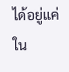ได้อยู่แค่ใน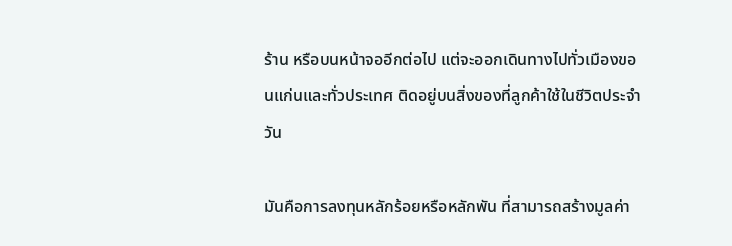ร้าน หรือบนหน้าจออีกต่อไป แต่จะออกเดินทางไปทั่วเมืองขอนแก่นและทั่วประเทศ ติดอยู่บนสิ่งของที่ลูกค้าใช้ในชีวิตประจำวัน

มันคือการลงทุนหลักร้อยหรือหลักพัน ที่สามารถสร้างมูลค่า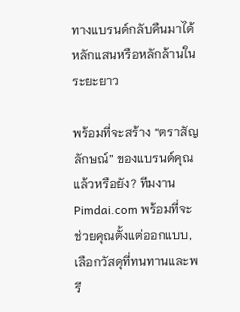ทางแบรนด์กลับคืนมาได้หลักแสนหรือหลักล้านในระยะยาว

พร้อมที่จะสร้าง “ตราสัญลักษณ์” ของแบรนด์คุณแล้วหรือยัง? ทีมงาน Pimdai.com พร้อมที่จะช่วยคุณตั้งแต่ออกแบบ, เลือกวัสดุที่ทนทานและพรี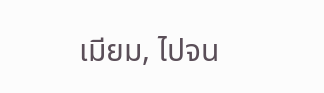เมียม, ไปจน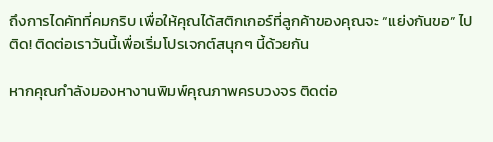ถึงการไดคัทที่คมกริบ เพื่อให้คุณได้สติกเกอร์ที่ลูกค้าของคุณจะ “แย่งกันขอ” ไปติด! ติดต่อเราวันนี้เพื่อเริ่มโปรเจกต์สนุกๆ นี้ด้วยกัน

หากคุณกำลังมองหางานพิมพ์คุณภาพครบวงจร ติดต่อ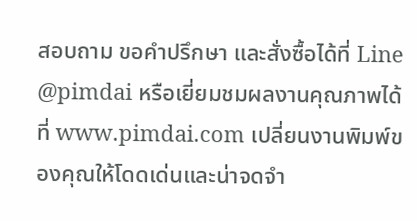สอบถาม ขอคำปรึกษา และสั่งซื้อได้ที่ Line @pimdai หรือเยี่ยมชมผลงานคุณภาพได้ที่ www.pimdai.com เปลี่ยนงานพิมพ์ของคุณให้โดดเด่นและน่าจดจำ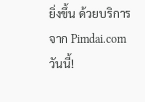ยิ่งขึ้น ด้วยบริการจาก Pimdai.com วันนี้!